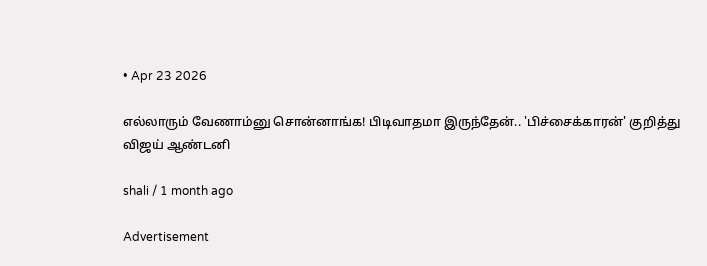• Apr 23 2026

எல்லாரும் வேணாம்னு சொன்னாங்க! பிடிவாதமா இருந்தேன்.. 'பிச்சைக்காரன்' குறித்து விஜய் ஆண்டனி

shali / 1 month ago

Advertisement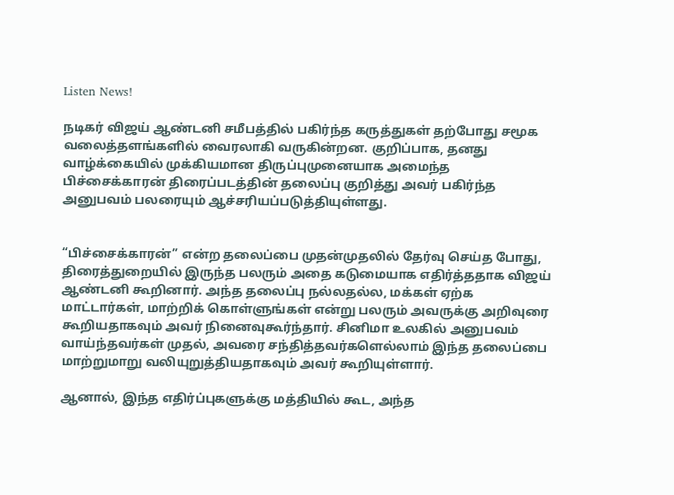Listen News!

நடிகர் விஜய் ஆண்டனி சமீபத்தில் பகிர்ந்த கருத்துகள் தற்போது சமூக வலைத்தளங்களில் வைரலாகி வருகின்றன. குறிப்பாக, தனது வாழ்க்கையில் முக்கியமான திருப்புமுனையாக அமைந்த பிச்சைக்காரன் திரைப்படத்தின் தலைப்பு குறித்து அவர் பகிர்ந்த அனுபவம் பலரையும் ஆச்சரியப்படுத்தியுள்ளது.


“பிச்சைக்காரன்” என்ற தலைப்பை முதன்முதலில் தேர்வு செய்த போது, திரைத்துறையில் இருந்த பலரும் அதை கடுமையாக எதிர்த்ததாக விஜய் ஆண்டனி கூறினார். அந்த தலைப்பு நல்லதல்ல, மக்கள் ஏற்க மாட்டார்கள், மாற்றிக் கொள்ளுங்கள் என்று பலரும் அவருக்கு அறிவுரை கூறியதாகவும் அவர் நினைவுகூர்ந்தார். சினிமா உலகில் அனுபவம் வாய்ந்தவர்கள் முதல், அவரை சந்தித்தவர்களெல்லாம் இந்த தலைப்பை மாற்றுமாறு வலியுறுத்தியதாகவும் அவர் கூறியுள்ளார்.

ஆனால், இந்த எதிர்ப்புகளுக்கு மத்தியில் கூட, அந்த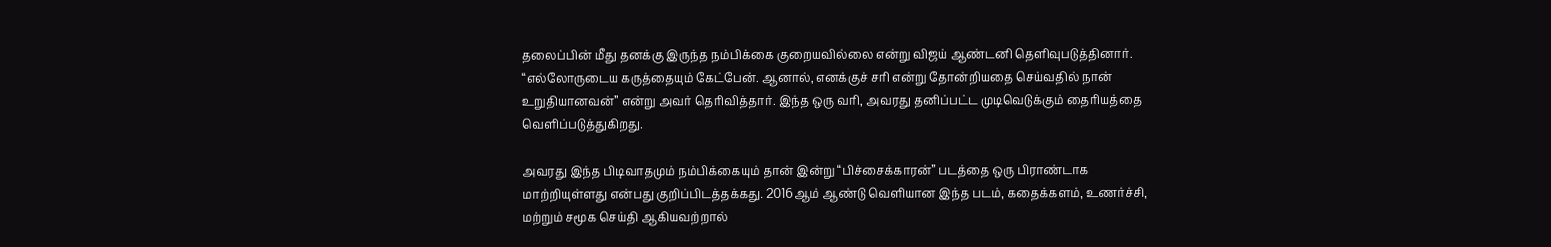தலைப்பின் மீது தனக்கு இருந்த நம்பிக்கை குறையவில்லை என்று விஜய் ஆண்டனி தெளிவுபடுத்தினார். “எல்லோருடைய கருத்தையும் கேட்பேன். ஆனால், எனக்குச் சரி என்று தோன்றியதை செய்வதில் நான் உறுதியானவன்” என்று அவர் தெரிவித்தார். இந்த ஒரு வரி, அவரது தனிப்பட்ட முடிவெடுக்கும் தைரியத்தை வெளிப்படுத்துகிறது.

அவரது இந்த பிடிவாதமும் நம்பிக்கையும் தான் இன்று “பிச்சைக்காரன்” படத்தை ஒரு பிராண்டாக மாற்றியுள்ளது என்பது குறிப்பிடத்தக்கது. 2016ஆம் ஆண்டு வெளியான இந்த படம், கதைக்களம், உணர்ச்சி, மற்றும் சமூக செய்தி ஆகியவற்றால்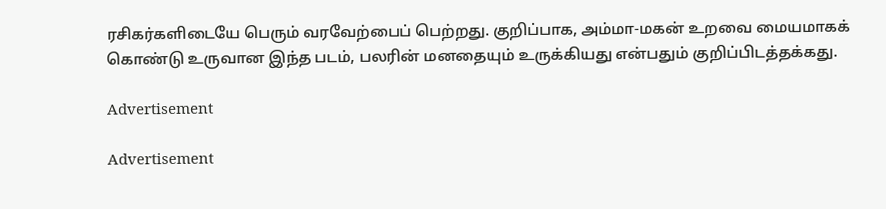ரசிகர்களிடையே பெரும் வரவேற்பைப் பெற்றது. குறிப்பாக, அம்மா-மகன் உறவை மையமாகக் கொண்டு உருவான இந்த படம், பலரின் மனதையும் உருக்கியது என்பதும் குறிப்பிடத்தக்கது.

Advertisement

Advertisement